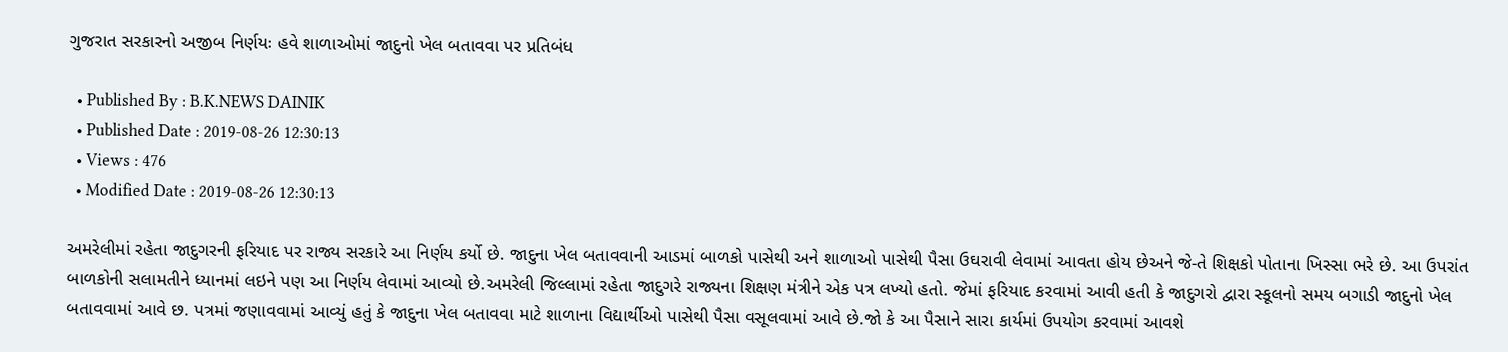ગુજરાત સરકારનો અજીબ નિર્ણયઃ હવે શાળાઓમાં જાદુનો ખેલ બતાવવા પર પ્રતિબંધ

  • Published By : B.K.NEWS DAINIK
  • Published Date : 2019-08-26 12:30:13
  • Views : 476
  • Modified Date : 2019-08-26 12:30:13

અમરેલીમાં રહેતા જાદુગરની ફરિયાદ પર રાજ્ય સરકારે આ નિર્ણય કર્યો છે. જાદુના ખેલ બતાવવાની આડમાં બાળકો પાસેથી અને શાળાઓ પાસેથી પૈસા ઉઘરાવી લેવામાં આવતા હોય છેઅને જે-તે શિક્ષકો પોતાના ખિસ્સા ભરે છે. આ ઉપરાંત બાળકોની સલામતીને ધ્યાનમાં લઇને પણ આ નિર્ણય લેવામાં આવ્યો છે.અમરેલી જિલ્લામાં રહેતા જાદુગરે રાજ્યના શિક્ષણ મંત્રીને એક પત્ર લખ્યો હતો. જેમાં ફરિયાદ કરવામાં આવી હતી કે જાદુગરો દ્વારા સ્કૂલનો સમય બગાડી જાદુનો ખેલ બતાવવામાં આવે છ. પત્રમાં જણાવવામાં આવ્યું હતું કે જાદુના ખેલ બતાવવા માટે શાળાના વિદ્યાર્થીઓ પાસેથી પૈસા વસૂલવામાં આવે છે.જો કે આ પૈસાને સારા કાર્યમાં ઉપયોગ કરવામાં આવશે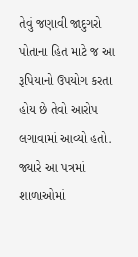તેવું જણાવી જાદુગરો પોતાના હિત માટે જ આ રૂપિયાનો ઉપયોગ કરતા હોય છે તેવો આરોપ લગાવામાં આવ્યો હતો. જ્યારે આ પત્રમાં શાળાઓમાં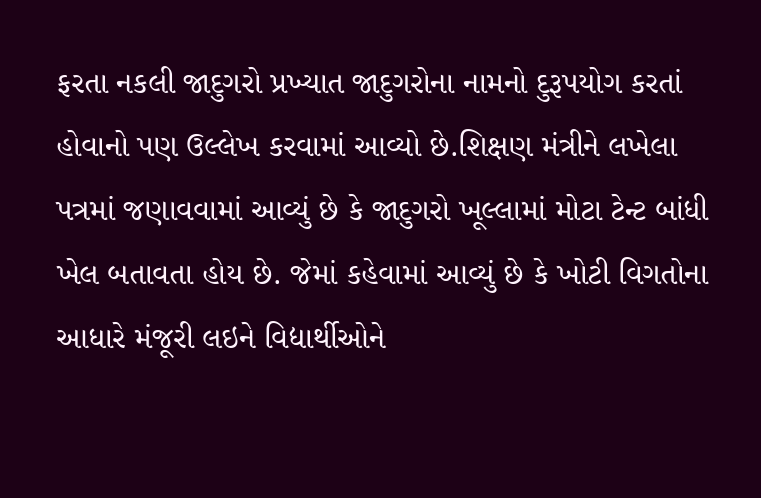ફરતા નકલી જાદુગરો પ્રખ્યાત જાદુગરોના નામનો દુરૂપયોગ કરતાં હોવાનો પણ ઉલ્લેખ કરવામાં આવ્યો છે.શિક્ષણ મંત્રીને લખેલા પત્રમાં જણાવવામાં આવ્યું છે કે જાદુગરો ખૂલ્લામાં મોટા ટેન્ટ બાંધી ખેલ બતાવતા હોય છે. જેમાં કહેવામાં આવ્યું છે કે ખોટી વિગતોના આધારે મંજૂરી લઇને વિદ્યાર્થીઓને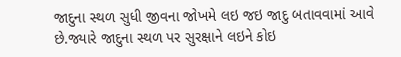જાદુના સ્થળ સુધી જીવના જોખમે લઇ જઇ જાદુ બતાવવામાં આવે છે.જ્યારે જાદુના સ્થળ પર સુરક્ષાને લઇને કોઇ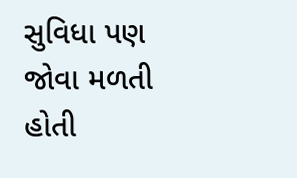સુવિધા પણ જોવા મળતી હોતી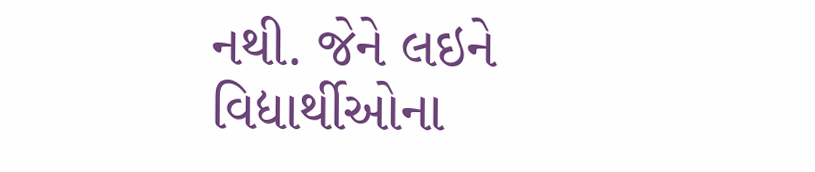નથી. જેને લઇને વિદ્યાર્થીઓના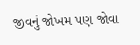જીવનું જોખમ પણ જોવા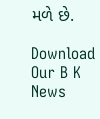મળે છે.

Download Our B K News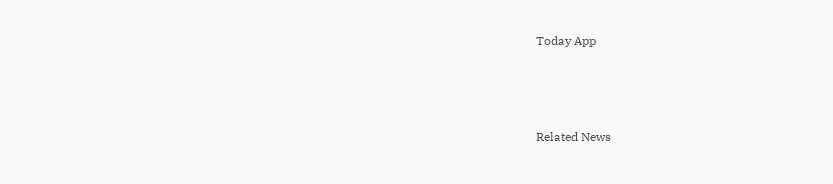Today App



Related News